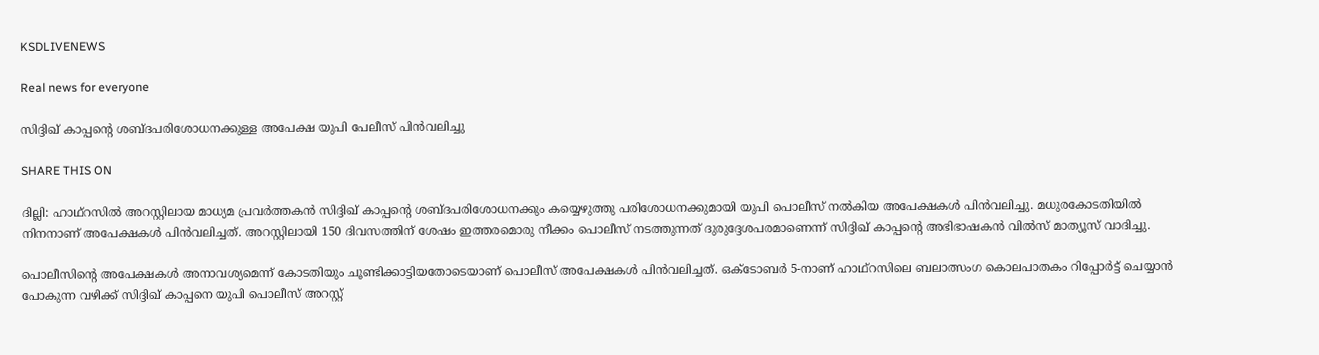KSDLIVENEWS

Real news for everyone

സിദ്ദിഖ് കാപ്പന്റെ ശബ്ദപരിശോധനക്കുള്ള അപേക്ഷ യുപി പേലീസ് പിൻവലിച്ചു

SHARE THIS ON

ദില്ലി: ഹാഥ്റസില്‍ അറസ്റ്റിലായ മാധ്യമ പ്രവര്‍ത്തകന്‍ സിദ്ദിഖ് കാപ്പന്റെ ശബ്ദപരിശോധനക്കും കയ്യെഴുത്തു പരിശോധനക്കുമായി യുപി പൊലീസ് നല്‍കിയ അപേക്ഷകള്‍ പിന്‍വലിച്ചു. മധുരകോടതിയില്‍ നിനനാണ് അപേക്ഷകള്‍ പിന്‍വലിച്ചത്. അറസ്റ്റിലായി 150 ദിവസത്തിന് ശേഷം ഇത്തരമൊരു നീക്കം പൊലീസ് നടത്തുന്നത് ദുരുദ്ദേശപരമാണെന്ന് സിദ്ദിഖ് കാപ്പന്റെ അഭിഭാഷകന്‍ വില്‍സ് മാത്യൂസ് വാദിച്ചു.

പൊലീസിന്റെ അപേക്ഷകള്‍ അനാവശ്യമെന്ന് കോടതിയും ചൂണ്ടിക്കാട്ടിയതോടെയാണ് പൊലീസ് അപേക്ഷകള്‍ പിന്‍വലിച്ചത്. ഒക്ടോബര്‍ 5-നാണ് ഹാഥ്റസിലെ ബലാത്സംഗ കൊലപാതകം റിപ്പോര്‍ട്ട് ചെയ്യാന്‍ പോകുന്ന വഴിക്ക് സിദ്ദിഖ് കാപ്പനെ യുപി പൊലീസ് അറസ്റ്റ്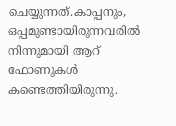ചെയ്യുന്നത്.കാപ്പനും, ഒപ്പമുണ്ടായിരുന്നവരില്‍ നിന്നുമായി ആറ് ഫോണുകള്‍ കണ്ടെത്തിയിരുന്നു.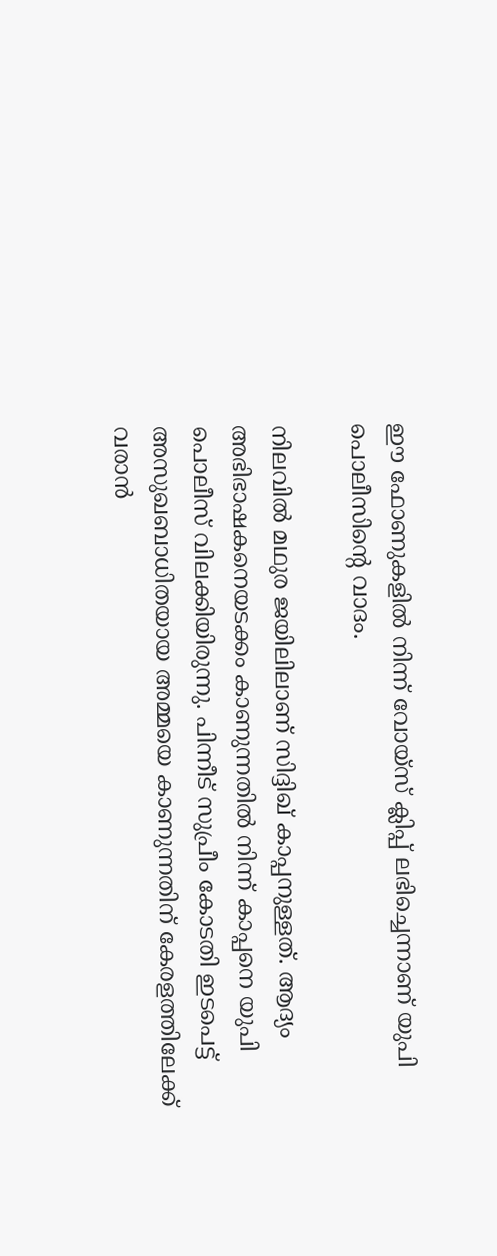ഈ ഫോണുകളില്‍ നിന്ന് വോയ്സ് ക്ലിപ്പ് ലഭിച്ചെന്നാണ് യുപി പൊലീസിന്റെ വാദം.

നിലവില്‍ മഥുര ജയിലിലാണ് സിദ്ദിഖ് കാപ്പനുള്ളത്. ആദ്യം അഭിഭാഷകനെയടക്കം കാണുന്നതില്‍ നിന്ന് കാപ്പനെ യുപി പൊലീസ് വിലക്കിയിരുന്നു. പിന്നീട് സുപ്രീം കോടതി ഇടപെട്ട് അസുഖബാധിതയായ അമ്മയെ കാണുന്നതിന് കേരളത്തിലേക്ക് വരാന്‍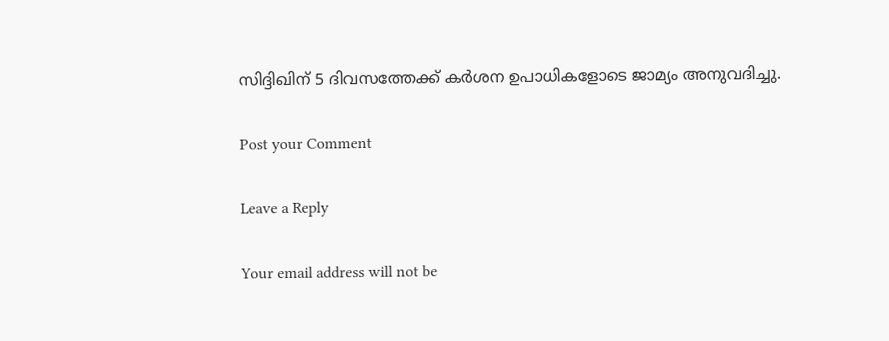സിദ്ദിഖിന് 5 ദിവസത്തേക്ക് കര്‍ശന ഉപാധികളോടെ ജാമ്യം അനുവദിച്ചു.

Post your Comment

Leave a Reply

Your email address will not be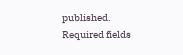published. Required fields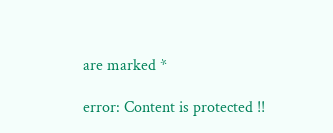are marked *

error: Content is protected !!